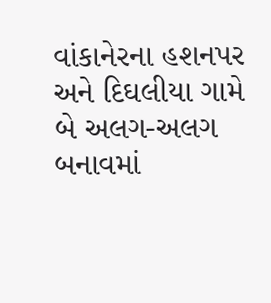વાંકાનેરના હશનપર અને દિઘલીયા ગામે બે અલગ-અલગ બનાવમાં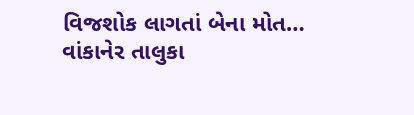વિજશોક લાગતાં બેના મોત…
વાંકાનેર તાલુકા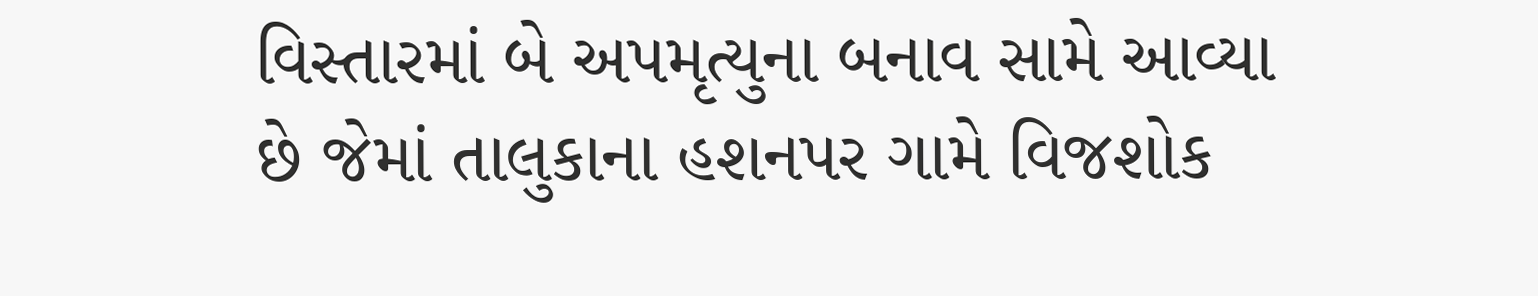વિસ્તારમાં બે અપમૃત્યુના બનાવ સામે આવ્યા છે જેમાં તાલુકાના હશનપર ગામે વિજશોક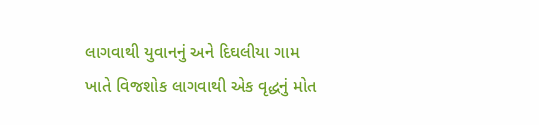લાગવાથી યુવાનનું અને દિઘલીયા ગામ ખાતે વિજશોક લાગવાથી એક વૃદ્ધનું મોત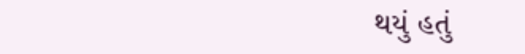થયું હતું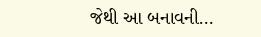જેથી આ બનાવની…